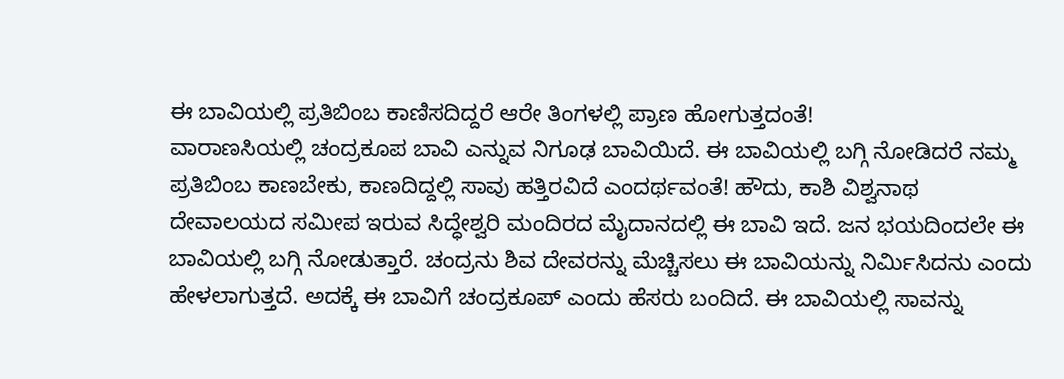ಈ ಬಾವಿಯಲ್ಲಿ ಪ್ರತಿಬಿಂಬ ಕಾಣಿಸದಿದ್ದರೆ ಆರೇ ತಿಂಗಳಲ್ಲಿ ಪ್ರಾಣ ಹೋಗುತ್ತದಂತೆ!
ವಾರಾಣಸಿಯಲ್ಲಿ ಚಂದ್ರಕೂಪ ಬಾವಿ ಎನ್ನುವ ನಿಗೂಢ ಬಾವಿಯಿದೆ. ಈ ಬಾವಿಯಲ್ಲಿ ಬಗ್ಗಿ ನೋಡಿದರೆ ನಮ್ಮ ಪ್ರತಿಬಿಂಬ ಕಾಣಬೇಕು, ಕಾಣದಿದ್ದಲ್ಲಿ ಸಾವು ಹತ್ತಿರವಿದೆ ಎಂದರ್ಥವಂತೆ! ಹೌದು, ಕಾಶಿ ವಿಶ್ವನಾಥ ದೇವಾಲಯದ ಸಮೀಪ ಇರುವ ಸಿದ್ಧೇಶ್ವರಿ ಮಂದಿರದ ಮೈದಾನದಲ್ಲಿ ಈ ಬಾವಿ ಇದೆ. ಜನ ಭಯದಿಂದಲೇ ಈ ಬಾವಿಯಲ್ಲಿ ಬಗ್ಗಿ ನೋಡುತ್ತಾರೆ. ಚಂದ್ರನು ಶಿವ ದೇವರನ್ನು ಮೆಚ್ಚಿಸಲು ಈ ಬಾವಿಯನ್ನು ನಿರ್ಮಿಸಿದನು ಎಂದು ಹೇಳಲಾಗುತ್ತದೆ. ಅದಕ್ಕೆ ಈ ಬಾವಿಗೆ ಚಂದ್ರಕೂಪ್ ಎಂದು ಹೆಸರು ಬಂದಿದೆ. ಈ ಬಾವಿಯಲ್ಲಿ ಸಾವನ್ನು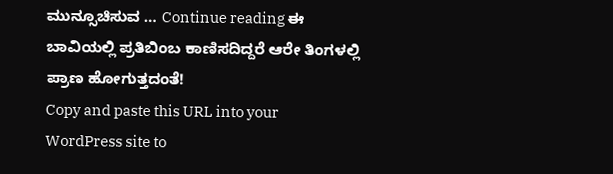ಮುನ್ಸೂಚಿಸುವ … Continue reading ಈ ಬಾವಿಯಲ್ಲಿ ಪ್ರತಿಬಿಂಬ ಕಾಣಿಸದಿದ್ದರೆ ಆರೇ ತಿಂಗಳಲ್ಲಿ ಪ್ರಾಣ ಹೋಗುತ್ತದಂತೆ!
Copy and paste this URL into your WordPress site to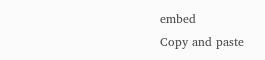embed
Copy and paste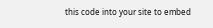this code into your site to embed